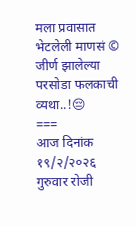मला प्रवासात भेटलेली माणसं ©
जीर्ण झालेल्या परसोडा फलकाची व्यथा..!😔
===
आज दिनांक १९/२/२०२६ गुरुवार रोजी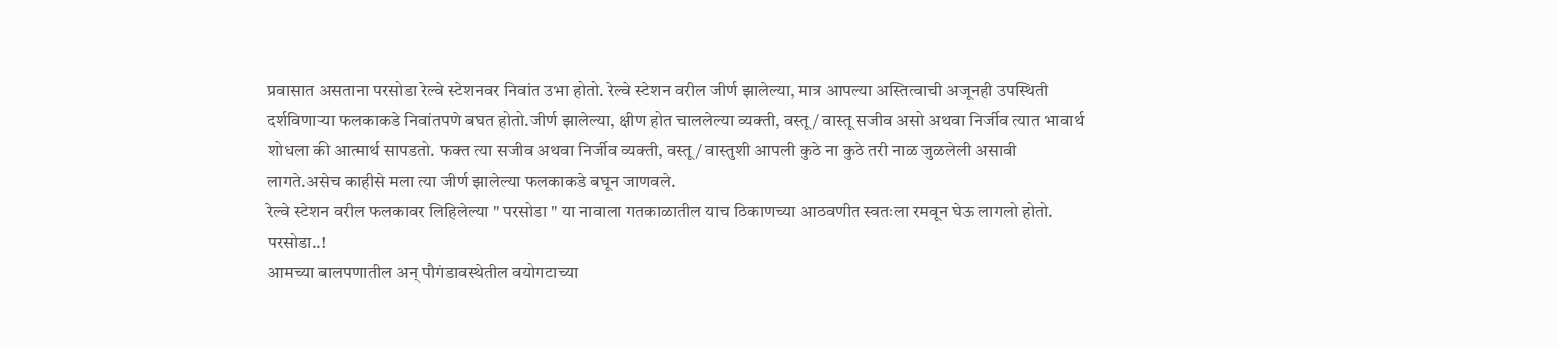प्रवासात असताना परसोडा रेल्वे स्टेशनवर निवांत उभा होतो. रेल्वे स्टेशन वरील जीर्ण झालेल्या, मात्र आपल्या अस्तित्वाची अजूनही उपस्थिती दर्शविणाऱ्या फलकाकडे निवांतपणे बघत होतो.जीर्ण झालेल्या, क्षीण होत चाललेल्या व्यक्ती, वस्तू / वास्तू सजीव असो अथवा निर्जीव त्यात भावार्थ शोधला की आत्मार्थ सापडतो. फक्त त्या सजीव अथवा निर्जीव व्यक्ती, वस्तू / वास्तुशी आपली कुठे ना कुठे तरी नाळ जुळलेली असावी लागते.असेच काहीसे मला त्या जीर्ण झालेल्या फलकाकडे बघून जाणवले.
रेल्वे स्टेशन वरील फलकावर लिहिलेल्या " परसोडा " या नावाला गतकाळातील याच ठिकाणच्या आठवणीत स्वतःला रमवून घेऊ लागलो होतो.
परसोडा..!
आमच्या बालपणातील अन् पौगंडावस्थेतील वयोगटाच्या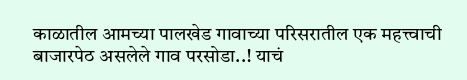काळातील आमच्या पालखेड गावाच्या परिसरातील एक महत्त्वाची बाजारपेठ असलेले गाव परसोडा..! याचं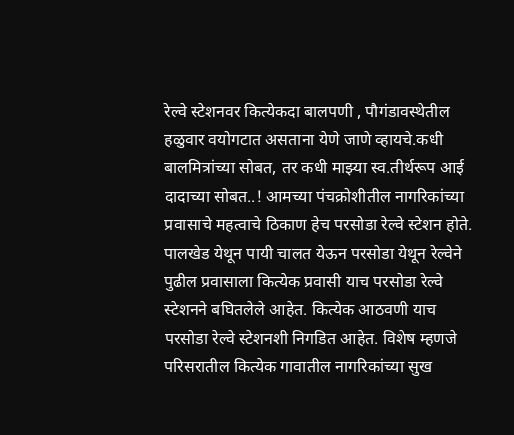रेल्वे स्टेशनवर कित्येकदा बालपणी , पौगंडावस्थेतील हळुवार वयोगटात असताना येणे जाणे व्हायचे.कधी बालमित्रांच्या सोबत, तर कधी माझ्या स्व.तीर्थरूप आई दादाच्या सोबत..! आमच्या पंचक्रोशीतील नागरिकांच्या प्रवासाचे महत्वाचे ठिकाण हेच परसोडा रेल्वे स्टेशन होते. पालखेड येथून पायी चालत येऊन परसोडा येथून रेल्वेने पुढील प्रवासाला कित्येक प्रवासी याच परसोडा रेल्वे स्टेशनने बघितलेले आहेत. कित्येक आठवणी याच परसोडा रेल्वे स्टेशनशी निगडित आहेत. विशेष म्हणजे परिसरातील कित्येक गावातील नागरिकांच्या सुख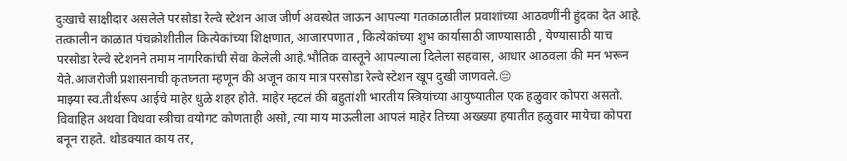दुःखाचे साक्षीदार असलेले परसोडा रेल्वे स्टेशन आज जीर्ण अवस्थेत जाऊन आपल्या गतकाळातील प्रवाशांच्या आठवणींनी हुंदका देत आहे. तत्कालीन काळात पंचक्रोशीतील कित्येकांच्या शिक्षणात, आजारपणात , कित्येकांच्या शुभ कार्यासाठी जाण्यासाठी , येण्यासाठी याच परसोडा रेल्वे स्टेशनने तमाम नागरिकांची सेवा केलेली आहे.भौतिक वास्तूने आपल्याला दिलेला सहवास, आधार आठवला की मन भरून येते.आजरोजी प्रशासनाची कृतघ्नता म्हणून की अजून काय मात्र परसोडा रेल्वे स्टेशन खूप दुखी जाणवले.😔
माझ्या स्व.तीर्थरूप आईचे माहेर धुळे शहर होते. माहेर म्हटलं की बहुतांशी भारतीय स्त्रियांच्या आयुष्यातील एक हळुवार कोपरा असतो. विवाहित अथवा विधवा स्त्रीचा वयोगट कोणताही असो, त्या माय माऊलीला आपलं माहेर तिच्या अख्ख्या हयातीत हळुवार मायेचा कोपरा बनून राहते. थोडक्यात काय तर,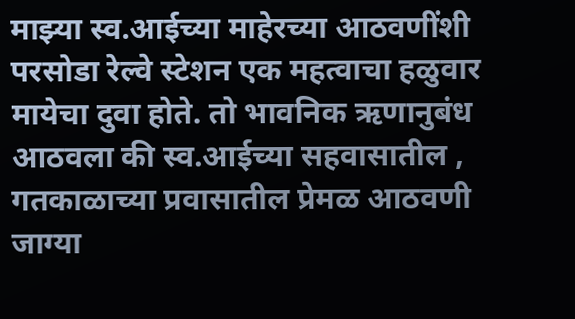माझ्या स्व.आईच्या माहेरच्या आठवणींशी परसोडा रेल्वे स्टेशन एक महत्वाचा हळुवार मायेचा दुवा होते. तो भावनिक ऋणानुबंध आठवला की स्व.आईच्या सहवासातील , गतकाळाच्या प्रवासातील प्रेमळ आठवणी जाग्या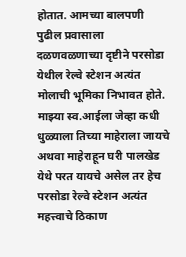होतात. आमच्या बालपणी पुढील प्रवासाला दळणवळणाच्या दृष्टीने परसोडा येथील रेल्वे स्टेशन अत्यंत मोलाची भूमिका निभावत होते. माझ्या स्व.आईला जेव्हा कधी धुळ्याला तिच्या माहेराला जायचे अथवा माहेराहून घरी पालखेड येथे परत यायचे असेल तर हेच परसोडा रेल्वे स्टेशन अत्यंत महत्त्वाचे ठिकाण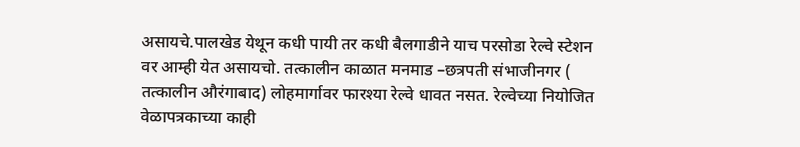असायचे.पालखेड येथून कधी पायी तर कधी बैलगाडीने याच परसोडा रेल्वे स्टेशन वर आम्ही येत असायचो. तत्कालीन काळात मनमाड –छत्रपती संभाजीनगर ( तत्कालीन औरंगाबाद) लोहमार्गावर फारश्या रेल्वे धावत नसत. रेल्वेच्या नियोजित वेळापत्रकाच्या काही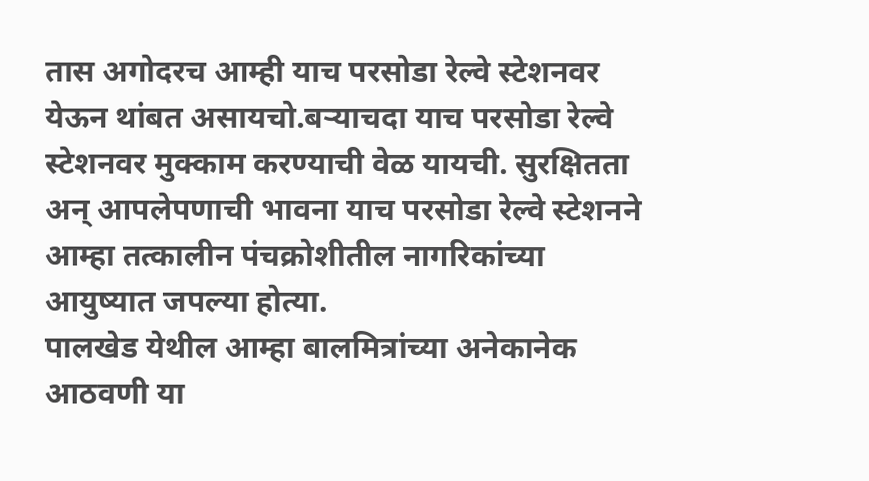तास अगोदरच आम्ही याच परसोडा रेल्वे स्टेशनवर येऊन थांबत असायचो.बऱ्याचदा याच परसोडा रेल्वे स्टेशनवर मुक्काम करण्याची वेळ यायची. सुरक्षितता अन् आपलेपणाची भावना याच परसोडा रेल्वे स्टेशनने आम्हा तत्कालीन पंचक्रोशीतील नागरिकांच्या आयुष्यात जपल्या होत्या.
पालखेड येथील आम्हा बालमित्रांच्या अनेकानेक आठवणी या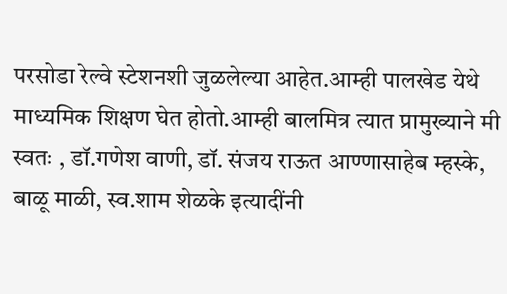परसोडा रेल्वे स्टेशनशी जुळलेल्या आहेत.आम्ही पालखेड येथे माध्यमिक शिक्षण घेत होतो.आम्ही बालमित्र त्यात प्रामुख्याने मी स्वतः , डॉ.गणेश वाणी, डॉ. संजय राऊत आण्णासाहेब म्हस्के, बाळू माळी, स्व.शाम शेळके इत्यादींनी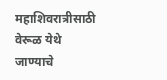महाशिवरात्रीसाठी वेरूळ येथे जाण्याचे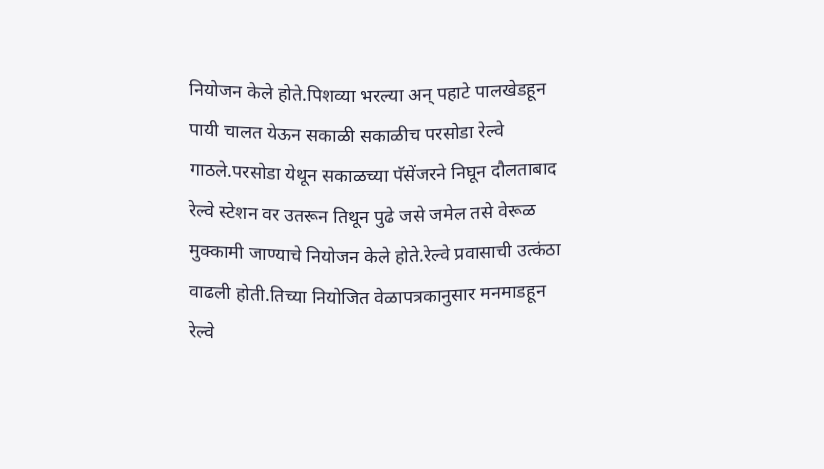नियोजन केले होते.पिशव्या भरल्या अन् पहाटे पालखेडहून पायी चालत येऊन सकाळी सकाळीच परसोडा रेल्वे गाठले.परसोडा येथून सकाळच्या पॅसेंजरने निघून दौलताबाद रेल्वे स्टेशन वर उतरून तिथून पुढे जसे जमेल तसे वेरूळ मुक्कामी जाण्याचे नियोजन केले होते.रेल्वे प्रवासाची उत्कंठा वाढली होती.तिच्या नियोजित वेळापत्रकानुसार मनमाडहून रेल्वे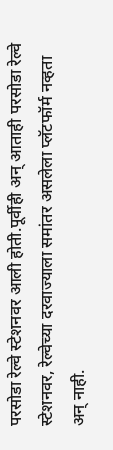परसोडा रेल्वे स्टेशनवर आली होती.पूर्वीही अन् आताही परसोडा रेल्वे स्टेशनवर, रेल्वेच्या दरवाज्याला समांतर असलेला प्लॅटफॉर्म नव्हता अन् नाही.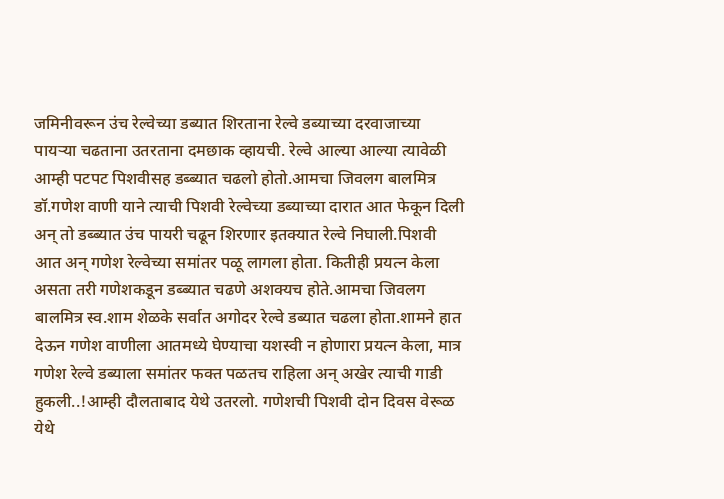जमिनीवरून उंच रेल्वेच्या डब्यात शिरताना रेल्वे डब्याच्या दरवाजाच्या पायऱ्या चढताना उतरताना दमछाक व्हायची. रेल्वे आल्या आल्या त्यावेळी आम्ही पटपट पिशवीसह डब्ब्यात चढलो होतो.आमचा जिवलग बालमित्र डॉ.गणेश वाणी याने त्याची पिशवी रेल्वेच्या डब्याच्या दारात आत फेकून दिली अन् तो डब्ब्यात उंच पायरी चढून शिरणार इतक्यात रेल्वे निघाली.पिशवी आत अन् गणेश रेल्वेच्या समांतर पळू लागला होता. कितीही प्रयत्न केला असता तरी गणेशकडून डब्ब्यात चढणे अशक्यच होते.आमचा जिवलग बालमित्र स्व.शाम शेळके सर्वात अगोदर रेल्वे डब्यात चढला होता.शामने हात देऊन गणेश वाणीला आतमध्ये घेण्याचा यशस्वी न होणारा प्रयत्न केला, मात्र गणेश रेल्वे डब्याला समांतर फक्त पळतच राहिला अन् अखेर त्याची गाडी हुकली..!आम्ही दौलताबाद येथे उतरलो. गणेशची पिशवी दोन दिवस वेरूळ येथे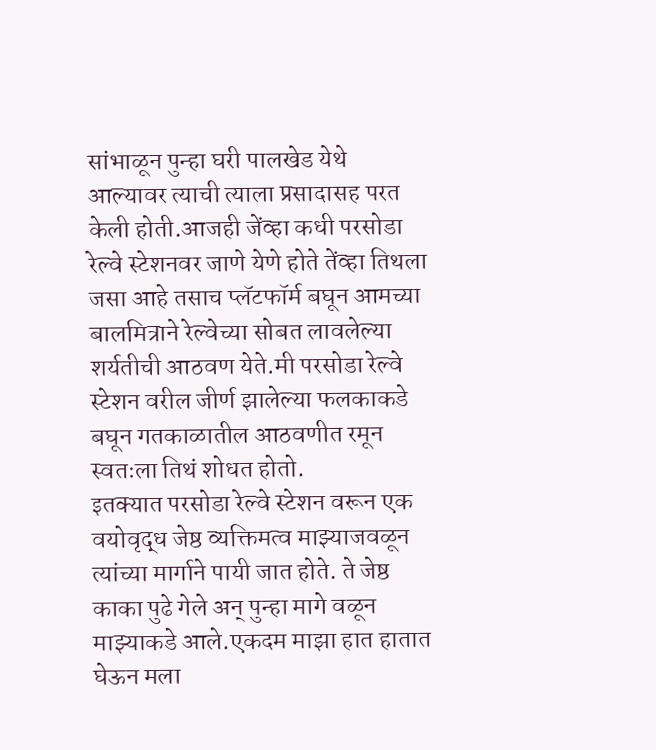सांभाळून पुन्हा घरी पालखेड येथे आल्यावर त्याची त्याला प्रसादासह परत केली होती.आजही जेंव्हा कधी परसोडा रेल्वे स्टेशनवर जाणे येणे होते तेंव्हा तिथला जसा आहे तसाच प्लॅटफॉर्म बघून आमच्या बालमित्राने रेल्वेच्या सोबत लावलेल्या शर्यतीची आठवण येते.मी परसोडा रेल्वे स्टेशन वरील जीर्ण झालेल्या फलकाकडे बघून गतकाळातील आठवणीत रमून स्वतःला तिथं शोधत होतो.
इतक्यात परसोडा रेल्वे स्टेशन वरून एक वयोवृद्ध जेष्ठ व्यक्तिमत्व माझ्याजवळून त्यांच्या मार्गाने पायी जात होते. ते जेष्ठ काका पुढे गेले अन् पुन्हा मागे वळून माझ्याकडे आले.एकदम माझा हात हातात घेऊन मला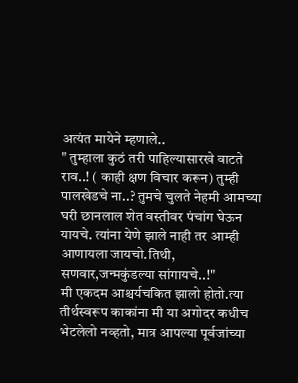अत्यंत मायेने म्हणाले..
" तुम्हाला कुठं तरी पाहिल्यासारखे वाटते राव..! ( काही क्षण विचार करून) तुम्ही पालखेडचे ना..? तुमचे चुलते नेहमी आमच्या घरी छानलाल शेत वस्तीवर पंचांग घेऊन यायचे. त्यांना येणे झाले नाही तर आम्ही आणायला जायचो.तिथी, सणवार,जन्मकुंडल्या सांगायचे..!"
मी एकदम आश्चर्यचकित झालो होतो.त्या तीर्थस्वरूप काकांना मी या अगोदर कधीच भेटलेलो नव्हतो, मात्र आपल्या पूर्वजांच्या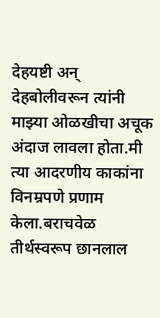देहयष्टी अन् देहबोलीवरून त्यांनी माझ्या ओळखीचा अचूक अंदाज लावला होता.मी त्या आदरणीय काकांना विनम्रपणे प्रणाम केला.बराचवेळ तीर्थस्वरूप छानलाल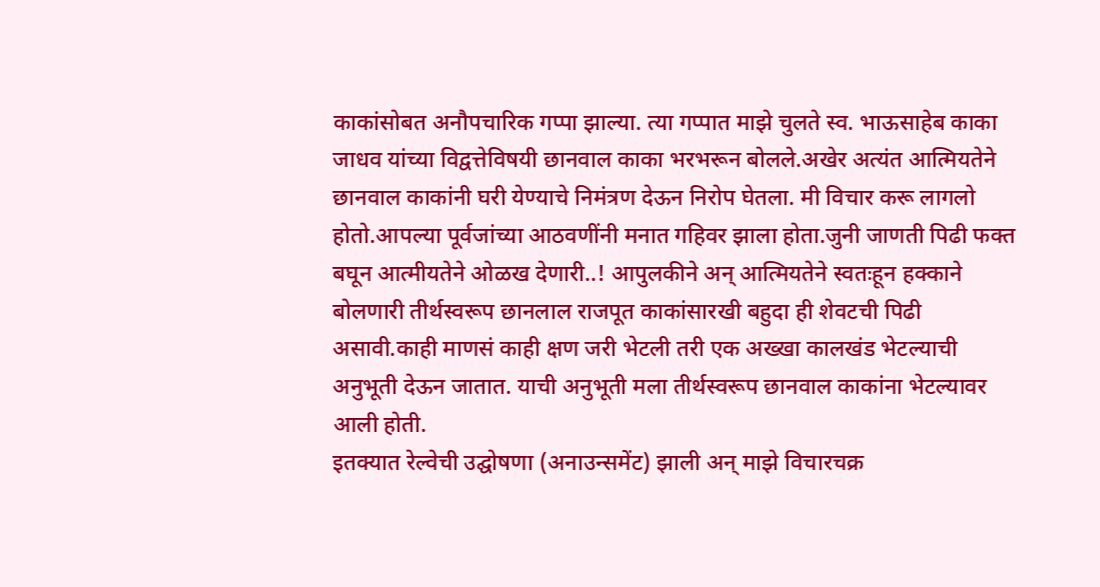काकांसोबत अनौपचारिक गप्पा झाल्या. त्या गप्पात माझे चुलते स्व. भाऊसाहेब काका जाधव यांच्या विद्वत्तेविषयी छानवाल काका भरभरून बोलले.अखेर अत्यंत आत्मियतेने छानवाल काकांनी घरी येण्याचे निमंत्रण देऊन निरोप घेतला. मी विचार करू लागलो होतो.आपल्या पूर्वजांच्या आठवणींनी मनात गहिवर झाला होता.जुनी जाणती पिढी फक्त बघून आत्मीयतेने ओळख देणारी..! आपुलकीने अन् आत्मियतेने स्वतःहून हक्काने बोलणारी तीर्थस्वरूप छानलाल राजपूत काकांसारखी बहुदा ही शेवटची पिढी असावी.काही माणसं काही क्षण जरी भेटली तरी एक अख्खा कालखंड भेटल्याची अनुभूती देऊन जातात. याची अनुभूती मला तीर्थस्वरूप छानवाल काकांना भेटल्यावर आली होती.
इतक्यात रेल्वेची उद्घोषणा (अनाउन्समेंट) झाली अन् माझे विचारचक्र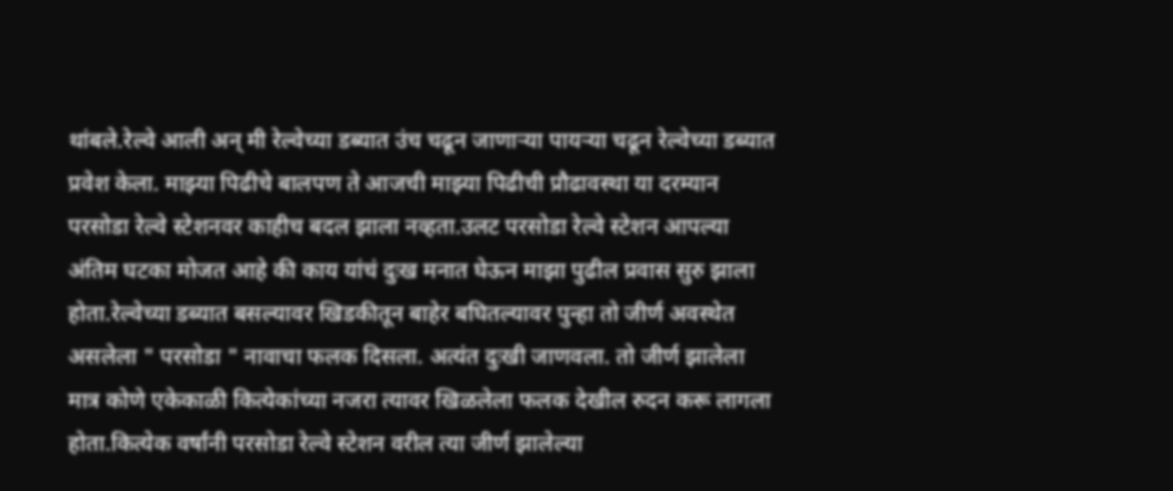थांबले.रेल्वे आली अन् मी रेल्वेच्या डब्यात उंच चढून जाणाऱ्या पायऱ्या चढून रेल्वेच्या डब्यात प्रवेश केला. माझ्या पिढीचे बालपण ते आजची माझ्या पिढीची प्रौढावस्था या दरम्यान परसोडा रेल्वे स्टेशनवर काहीच बदल झाला नव्हता.उलट परसोडा रेल्वे स्टेशन आपल्या अंतिम घटका मोजत आहे की काय यांचं दुःख मनात घेऊन माझा पुढील प्रवास सुरु झाला होता.रेल्वेच्या डब्यात बसल्यावर खिडकीतून बाहेर बघितल्यावर पुन्हा तो जीर्ण अवस्थेत असलेला " परसोडा " नावाचा फलक दिसला. अत्यंत दुःखी जाणवला. तो जीर्ण झालेला मात्र कोणे एकेकाळी कित्येकांच्या नजरा त्यावर खिळलेला फलक देखील रुदन करू लागला होता.कित्येक वर्षांनी परसोडा रेल्वे स्टेशन वरील त्या जीर्ण झालेल्या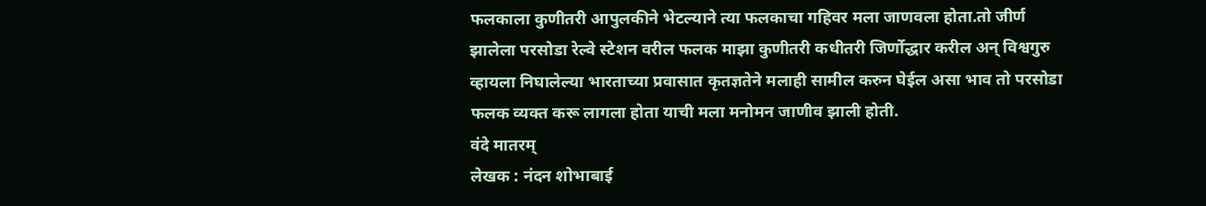फलकाला कुणीतरी आपुलकीने भेटल्याने त्या फलकाचा गहिवर मला जाणवला होता.तो जीर्ण झालेला परसोडा रेल्वे स्टेशन वरील फलक माझा कुणीतरी कधीतरी जिर्णोद्धार करील अन् विश्वगुरु व्हायला निघालेल्या भारताच्या प्रवासात कृतज्ञतेने मलाही सामील करुन घेईल असा भाव तो परसोडा फलक व्यक्त करू लागला होता याची मला मनोमन जाणीव झाली होती.
वंदे मातरम्
लेखक : नंदन शोभाबाई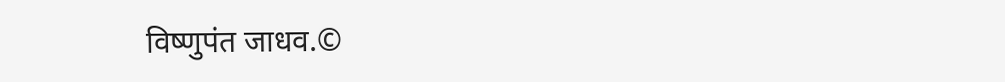विष्णुपंत जाधव.©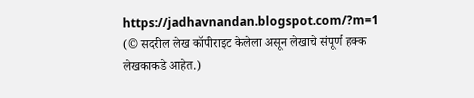https://jadhavnandan.blogspot.com/?m=1
(© सदरील लेख कॉपीराइट केलेला असून लेखाचे संपूर्ण हक्क लेखकाकडे आहेत.)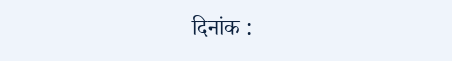दिनांक :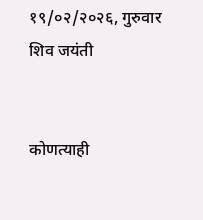१९/०२/२०२६, गुरुवार
शिव जयंती


कोणत्याही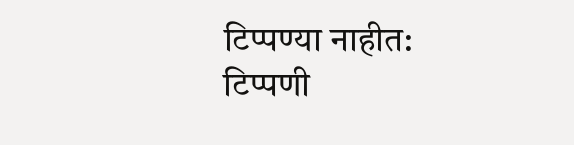टिप्पण्या नाहीत:
टिप्पणी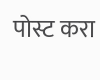पोस्ट करा